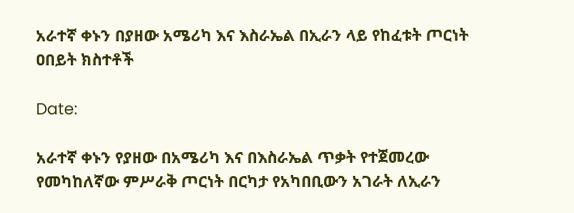አራተኛ ቀኑን በያዘው አሜሪካ እና እስራኤል በኢራን ላይ የከፈቱት ጦርነት ዐበይት ክስተቶች

Date:

አራተኛ ቀኑን የያዘው በአሜሪካ እና በእስራኤል ጥቃት የተጀመረው የመካከለኛው ምሥራቅ ጦርነት በርካታ የአካበቢውን አገራት ለኢራን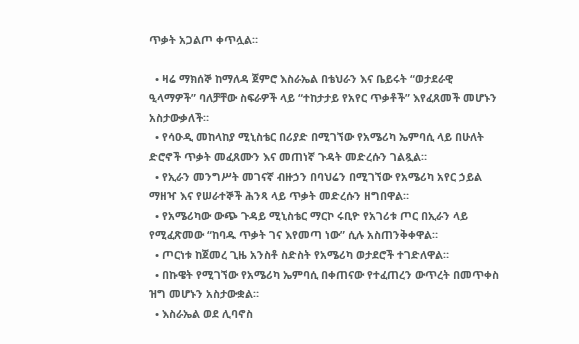ጥቃት አጋልጦ ቀጥሏል።

  • ዛሬ ማክሰኞ ከማለዳ ጀምሮ እስራኤል በቴህራን እና ቤይሩት “ወታደራዊ ዒላማዎች” ባለቻቸው ስፍራዎች ላይ “ተከታታይ የአየር ጥቃቶች” እየፈጸመች መሆኑን አስታውቃለች።
  • የሳዑዲ መከላከያ ሚኒስቴር በሪያድ በሚገኘው የአሜሪካ ኤምባሲ ላይ በሁለት ድሮኖች ጥቃት መፈጸሙን እና መጠነኛ ጉዳት መድረሱን ገልጿል።
  • የኢራን መንግሥት መገናኛ ብዙኃን በባህሬን በሚገኘው የአሜሪካ አየር ኃይል ማዘዣ እና የሠራተኞች ሕንጻ ላይ ጥቃት መድረሱን ዘግበዋል።
  • የአሜሪካው ውጭ ጉዳይ ሚኒስቴር ማርኮ ሩቢዮ የአገሪቱ ጦር በኢራን ላይ የሚፈጽመው “ከባዱ ጥቃት ገና እየመጣ ነው” ሲሉ አስጠንቅቀዋል።
  • ጦርነቱ ከጀመረ ጊዜ አንስቶ ስድስት የአሜሪካ ወታደሮች ተገድለዋል።
  • በኩዌት የሚገኘው የአሜሪካ ኤምባሲ በቀጠናው የተፈጠረን ውጥረት በመጥቀስ ዝግ መሆኑን አስታውቋል።
  • እስራኤል ወደ ሊባኖስ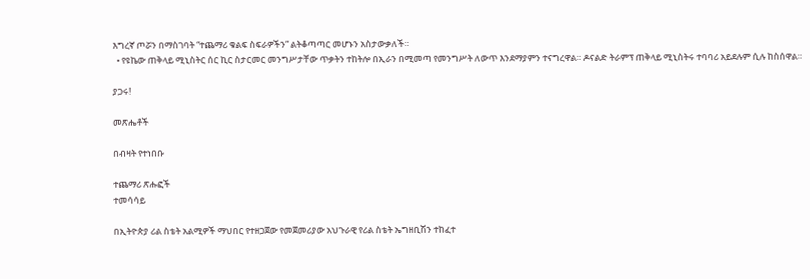እግረኛ ጦሯን በማስገባት “ተጨማሪ ቁልፍ ስፍራዎችን” ልትቆጣጣር መሆኑን አስታውቃለች።
  • የዩኬው ጠቅላይ ሚኒስትር ሰር ኪር ስታርመር መንግሥታቸው ጥቃትን ተከትሎ በኢራን በሚመጣ የመንግሥት ለውጥ እንደማያምን ተናግረዋል። ዶናልድ ትራምፕ ጠቅላይ ሚኒስትሩ ተባባሪ አይደሉም ሲሉ ከስሰዋል።

ያጋሩ!

መጽሔቶች

በብዛት የተነበቡ

ተጨማሪ ጽሑፎች
ተመሳሳይ

በኢትዮጵያ ሪል ስቴት አልሚዎች ማህበር የተዘጋጀው የመጀመሪያው አህጉራዊ የሪል ስቴት ኤግዘቢሽን ተከፈተ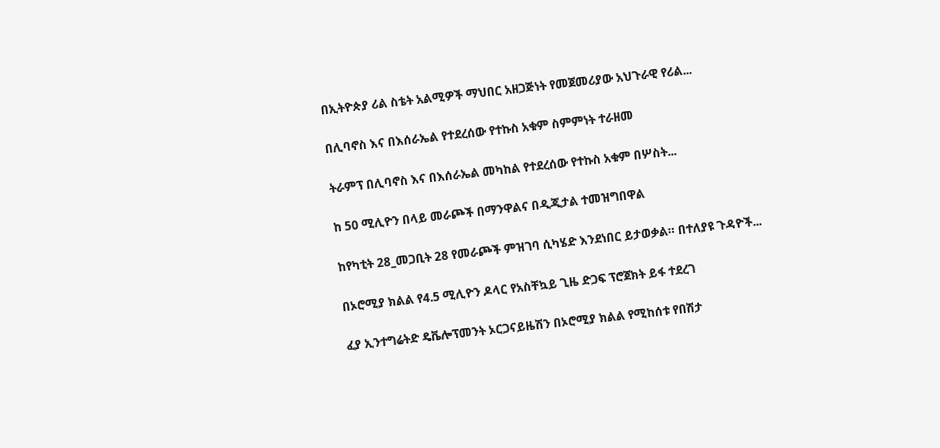በኢትዮጵያ ሪል ስቴት አልሚዎች ማህበር አዘጋጅነት የመጀመሪያው አህጉራዊ የሪል...

በሊባኖስ እና በእሰራኤል የተደረሰው የተኩስ አቁም ስምምነት ተራዘመ

ትራምፕ በሊባኖስ እና በእሰራኤል መካከል የተደረሰው የተኩስ አቁም በሦስት...

ከ 50 ሚሊዮን በላይ መራጮች በማንዋልና በዲጂታል ተመዝግበዋል

ከየካቲት 28_መጋቢት 28 የመራጮች ምዝገባ ሲካሄድ እንደነበር ይታወቃል። በተለያዩ ጉዳዮች...

በኦሮሚያ ክልል የ4.5 ሚሊዮን ዶላር የአስቸኳይ ጊዜ ድጋፍ ፕሮጀክት ይፋ ተደረገ

ፈያ ኢንተግሬትድ ዴቬሎፕመንት ኦርጋናይዜሽን በኦሮሚያ ክልል የሚከሰቱ የበሽታ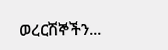ወረርሽኞችን...